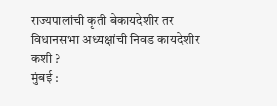राज्यपालांची कृती बेकायदेशीर तर विधानसभा अध्यक्षांची निवड कायदेशीर कशी ?
मुंबई :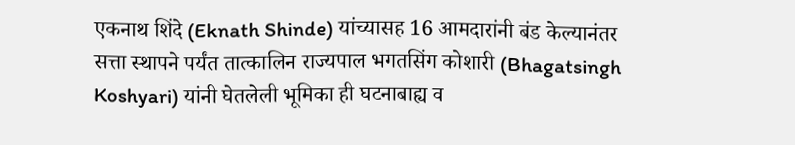एकनाथ शिंदे (Eknath Shinde) यांच्यासह 16 आमदारांनी बंड केल्यानंतर सत्ता स्थापने पर्यंत तात्कालिन राज्यपाल भगतसिंग कोशारी (Bhagatsingh Koshyari) यांनी घेतलेली भूमिका ही घटनाबाह्य व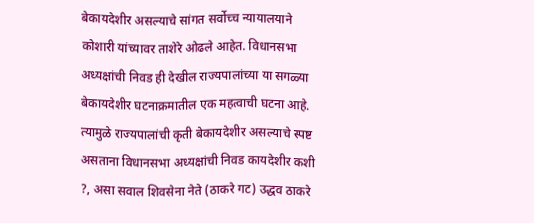बेकायदेशीर असल्याचे सांगत सर्वोच्च न्यायालयाने कोशारी यांच्यावर ताशेरे ओढले आहेत. विधानसभा अध्यक्षांची निवड ही देखील राज्यपालांच्या या सगळ्या बेकायदेशीर घटनाक्रमातील एक महत्वाची घटना आहे. त्यामुळे राज्यपालांची कृती बेकायदेशीर असल्याचे स्पष्ट असताना विधानसभा अध्यक्षांची निवड कायदेशीर कशी ?, असा सवाल शिवसेना नेते (ठाकरे गट) उद्धव ठाकरे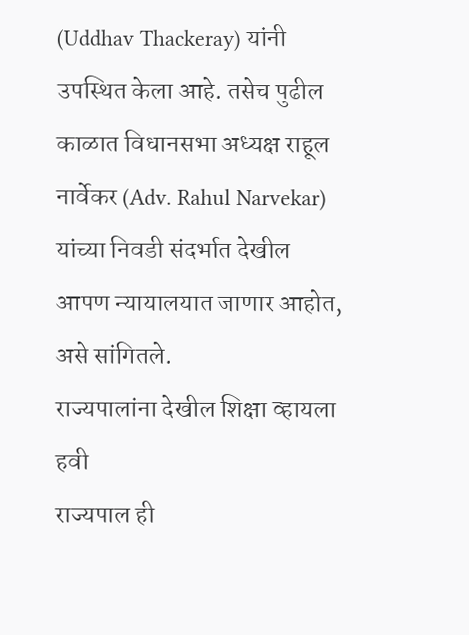(Uddhav Thackeray) यांनी उपस्थित केला आहे. तसेच पुढील काळात विधानसभा अध्यक्ष राहूल नार्वेकर (Adv. Rahul Narvekar) यांच्या निवडी संदर्भात देखील आपण न्यायालयात जाणार आहोत, असे सांगितले.
राज्यपालांना देखील शिक्षा व्हायला हवी
राज्यपाल ही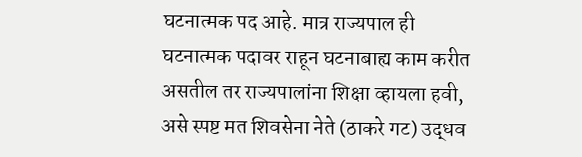घटनात्मक पद आहे. मात्र राज्यपाल ही घटनात्मक पदावर राहून घटनाबाह्य काम करीत असतील तर राज्यपालांना शिक्षा व्हायला हवी, असे स्पष्ट मत शिवसेना नेते (ठाकरे गट) उद्धव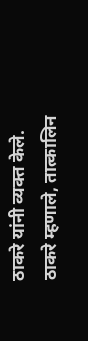ठाकरे यांनी व्यक्त केले.
ठाकरे म्हणाले, तात्कालिन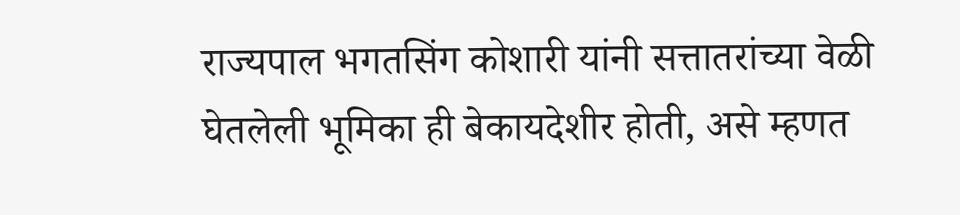राज्यपाल भगतसिंग कोशारी यांनी सत्तातरांच्या वेळी घेतलेली भूमिका ही बेकायदेशीर होती, असे म्हणत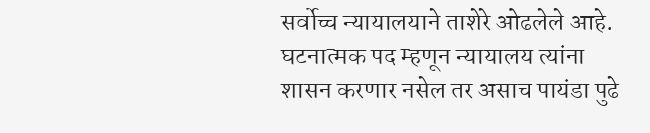सर्वोच्च न्यायालयाने ताशेरे ओढलेले आहे. घटनात्मक पद म्हणून न्यायालय त्यांना शासन करणार नसेल तर असाच पायंडा पुढे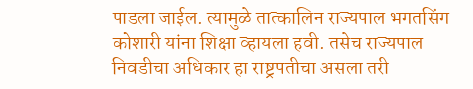पाडला जाईल. त्यामुळे तात्कालिन राज्यपाल भगतसिंग कोशारी यांना शिक्षा व्हायला हवी. तसेच राज्यपाल निवडीचा अधिकार हा राष्ट्रपतीचा असला तरी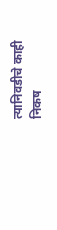त्यानिवडीचे काही निकष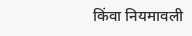किंवा नियमावली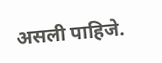असली पाहिजे.